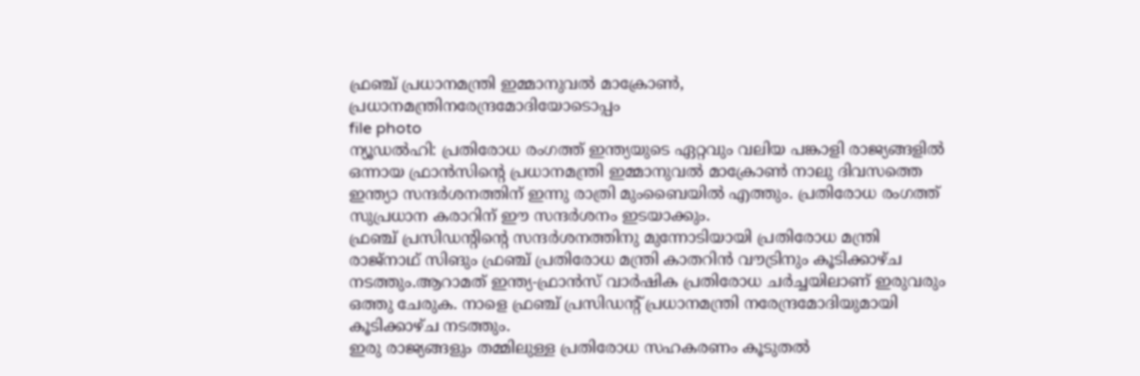ഫ്രഞ്ച് പ്രധാനമന്ത്രി ഇമ്മാനുവൽ മാക്രോൺ, പ്രധാനമന്ത്രിനരേന്ദ്രമോദിയോടൊപ്പം
file photo
ന്യൂഡൽഹി: പ്രതിരോധ രംഗത്ത് ഇന്ത്യയുടെ ഏറ്റവും വലിയ പങ്കാളി രാജ്യങ്ങളിൽ ഒന്നായ ഫ്രാൻസിന്റെ പ്രധാനമന്ത്രി ഇമ്മാനുവൽ മാക്രോൺ നാലു ദിവസത്തെ ഇന്ത്യാ സന്ദർശനത്തിന് ഇന്നു രാത്രി മുംബൈയിൽ എത്തും. പ്രതിരോധ രംഗത്ത് സുപ്രധാന കരാറിന് ഈ സന്ദർശനം ഇടയാക്കും.
ഫ്രഞ്ച് പ്രസിഡന്റിന്റെ സന്ദർശനത്തിനു മുന്നോടിയായി പ്രതിരോധ മന്ത്രി രാജ്നാഥ് സിങും ഫ്രഞ്ച് പ്രതിരോധ മന്ത്രി കാതറിൻ വൗട്രിനും കൂടിക്കാഴ്ച നടത്തും.ആറാമത് ഇന്ത്യ-ഫ്രാൻസ് വാർഷിക പ്രതിരോധ ചർച്ചയിലാണ് ഇരുവരും ഒത്തു ചേരുക. നാളെ ഫ്രഞ്ച് പ്രസിഡന്റ് പ്രധാനമന്ത്രി നരേന്ദ്രമോദിയുമായി കൂടിക്കാഴ്ച നടത്തും.
ഇരു രാജ്യങ്ങളും തമ്മിലുള്ള പ്രതിരോധ സഹകരണം കൂടുതൽ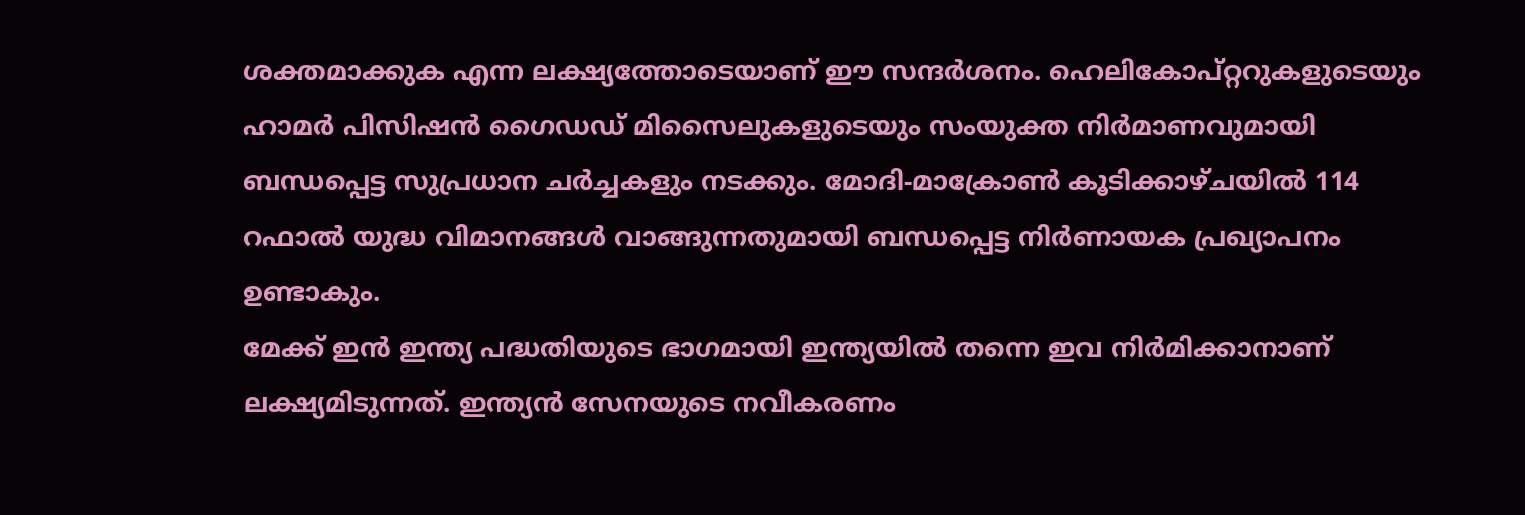ശക്തമാക്കുക എന്ന ലക്ഷ്യത്തോടെയാണ് ഈ സന്ദർശനം. ഹെലികോപ്റ്ററുകളുടെയും ഹാമർ പിസിഷൻ ഗൈഡഡ് മിസൈലുകളുടെയും സംയുക്ത നിർമാണവുമായി ബന്ധപ്പെട്ട സുപ്രധാന ചർച്ചകളും നടക്കും. മോദി-മാക്രോൺ കൂടിക്കാഴ്ചയിൽ 114 റഫാൽ യുദ്ധ വിമാനങ്ങൾ വാങ്ങുന്നതുമായി ബന്ധപ്പെട്ട നിർണായക പ്രഖ്യാപനം ഉണ്ടാകും.
മേക്ക് ഇൻ ഇന്ത്യ പദ്ധതിയുടെ ഭാഗമായി ഇന്ത്യയിൽ തന്നെ ഇവ നിർമിക്കാനാണ് ലക്ഷ്യമിടുന്നത്. ഇന്ത്യൻ സേനയുടെ നവീകരണം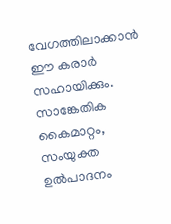വേഗത്തിലാക്കാൻ ഈ കരാർ സഹായിക്കും. സാങ്കേതിക കൈമാറ്റം, സംയുക്ത ഉൽപാദനം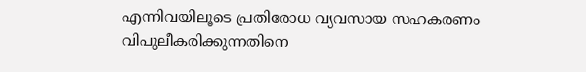എന്നിവയിലൂടെ പ്രതിരോധ വ്യവസായ സഹകരണം വിപുലീകരിക്കുന്നതിനെ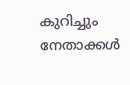കുറിച്ചും നേതാക്കൾ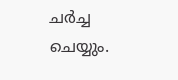ചർച്ച ചെയ്യും.